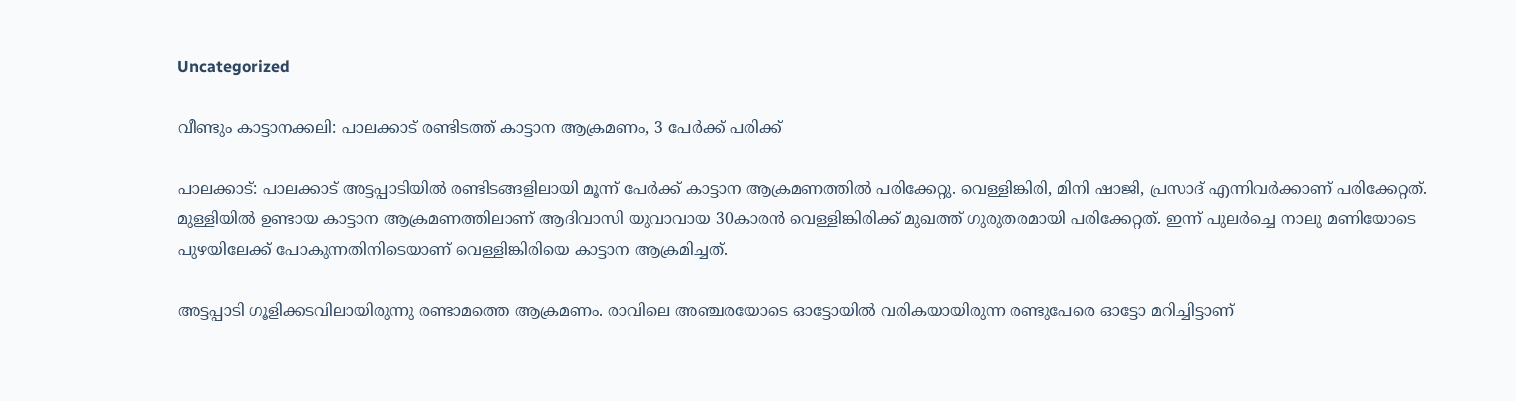Uncategorized

വീണ്ടും കാട്ടാനക്കലി: പാലക്കാട് രണ്ടിടത്ത് കാട്ടാന ആക്രമണം, 3 പേര്‍ക്ക് പരിക്ക്‌

പാലക്കാട്: പാലക്കാട് അട്ടപ്പാടിയില്‍ രണ്ടിടങ്ങളിലായി മൂന്ന് പേര്‍ക്ക് കാട്ടാന ആക്രമണത്തില്‍ പരിക്കേറ്റു. വെള്ളിങ്കിരി, മിനി ഷാജി, പ്രസാദ് എന്നിവര്‍ക്കാണ് പരിക്കേറ്റത്. മുള്ളിയില്‍ ഉണ്ടായ കാട്ടാന ആക്രമണത്തിലാണ് ആദിവാസി യുവാവായ 30കാരന്‍ വെള്ളിങ്കിരിക്ക് മുഖത്ത് ഗുരുതരമായി പരിക്കേറ്റത്. ഇന്ന് പുലര്‍ച്ചെ നാലു മണിയോടെ പുഴയിലേക്ക് പോകുന്നതിനിടെയാണ് വെള്ളിങ്കിരിയെ കാട്ടാന ആക്രമിച്ചത്.

അട്ടപ്പാടി ഗൂളിക്കടവിലായിരുന്നു രണ്ടാമത്തെ ആക്രമണം. രാവിലെ അഞ്ചരയോടെ ഓട്ടോയില്‍ വരികയായിരുന്ന രണ്ടുപേരെ ഓട്ടോ മറിച്ചിട്ടാണ്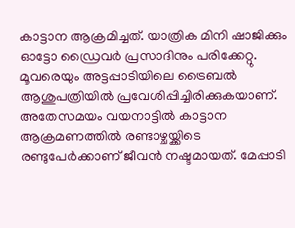കാട്ടാന ആക്രമിച്ചത്. യാത്രിക മിനി ഷാജിക്കും ഓട്ടോ ഡ്രൈവര്‍ പ്രസാദിനും പരിക്കേറ്റു. മൂവരെയും അട്ടപ്പാടിയിലെ ട്രൈബല്‍ ആശുപത്രിയില്‍ പ്രവേശിപ്പിച്ചിരിക്കുകയാണ്.
അതേസമയം വയനാട്ടില്‍ കാട്ടാന ആക്രമണത്തില്‍ രണ്ടാഴ്ചയ്ക്കിടെ രണ്ടുപേര്‍ക്കാണ് ജീവന്‍ നഷ്ടമായത്. മേപ്പാടി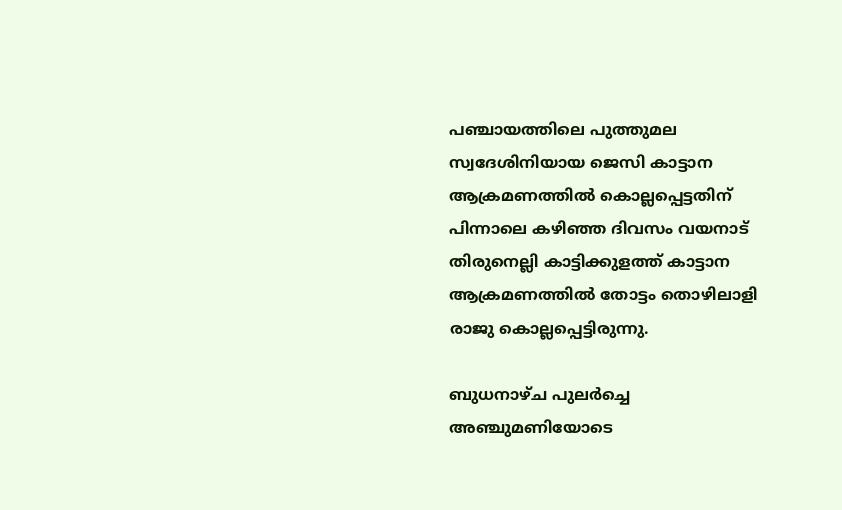പഞ്ചായത്തിലെ പുത്തുമല സ്വദേശിനിയായ ജെസി കാട്ടാന ആക്രമണത്തില്‍ കൊല്ലപ്പെട്ടതിന് പിന്നാലെ കഴിഞ്ഞ ദിവസം വയനാട് തിരുനെല്ലി കാട്ടിക്കുളത്ത് കാട്ടാന ആക്രമണത്തില്‍ തോട്ടം തൊഴിലാളി രാജു കൊല്ലപ്പെട്ടിരുന്നു.

ബുധനാഴ്ച പുലര്‍ച്ചെ അഞ്ചുമണിയോടെ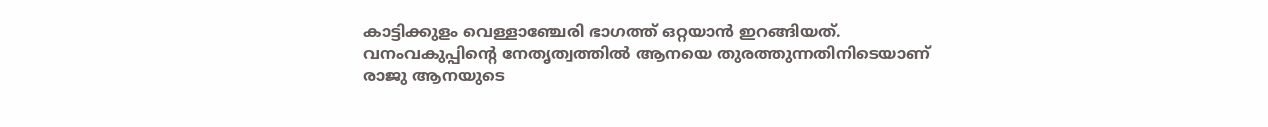കാട്ടിക്കുളം വെള്ളാഞ്ചേരി ഭാഗത്ത് ഒറ്റയാന്‍ ഇറങ്ങിയത്. വനംവകുപ്പിന്റെ നേതൃത്വത്തില്‍ ആനയെ തുരത്തുന്നതിനിടെയാണ് രാജു ആനയുടെ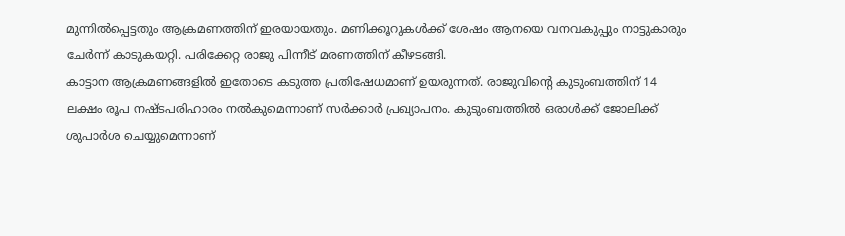മുന്നില്‍പ്പെട്ടതും ആക്രമണത്തിന് ഇരയായതും. മണിക്കൂറുകള്‍ക്ക് ശേഷം ആനയെ വനവകുപ്പും നാട്ടുകാരും ചേര്‍ന്ന് കാടുകയറ്റി. പരിക്കേറ്റ രാജു പിന്നീട് മരണത്തിന് കീഴടങ്ങി.
കാട്ടാന ആക്രമണങ്ങളില്‍ ഇതോടെ കടുത്ത പ്രതിഷേധമാണ് ഉയരുന്നത്. രാജുവിന്റെ കുടുംബത്തിന് 14 ലക്ഷം രൂപ നഷ്ടപരിഹാരം നല്‍കുമെന്നാണ് സര്‍ക്കാര്‍ പ്രഖ്യാപനം. കുടുംബത്തില്‍ ഒരാള്‍ക്ക് ജോലിക്ക് ശുപാര്‍ശ ചെയ്യുമെന്നാണ്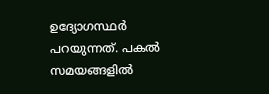ഉദ്യോഗസ്ഥര്‍ പറയുന്നത്. പകല്‍ സമയങ്ങളില്‍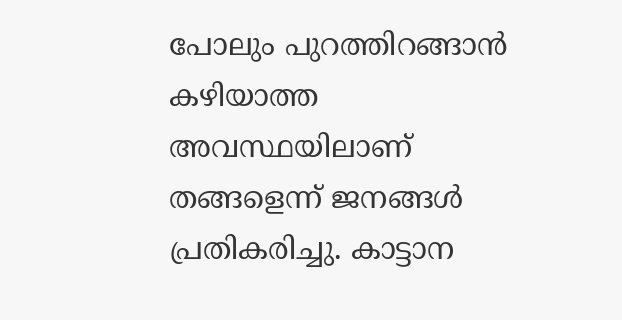പോലും പുറത്തിറങ്ങാന്‍ കഴിയാത്ത അവസ്ഥയിലാണ് തങ്ങളെന്ന് ജനങ്ങള്‍ പ്രതികരിച്ചു. കാട്ടാന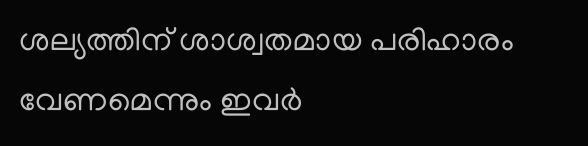ശല്യത്തിന് ശാശ്വതമായ പരിഹാരം വേണമെന്നും ഇവർ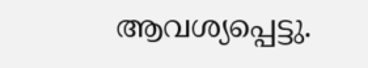ആവശ്യപ്പെട്ടു.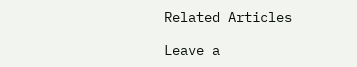Related Articles

Leave a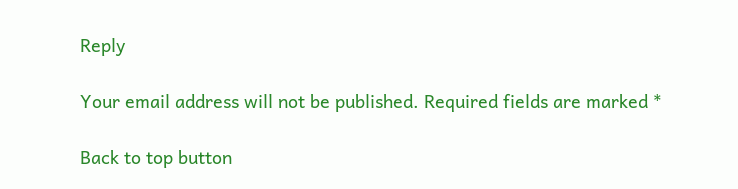Reply

Your email address will not be published. Required fields are marked *

Back to top button